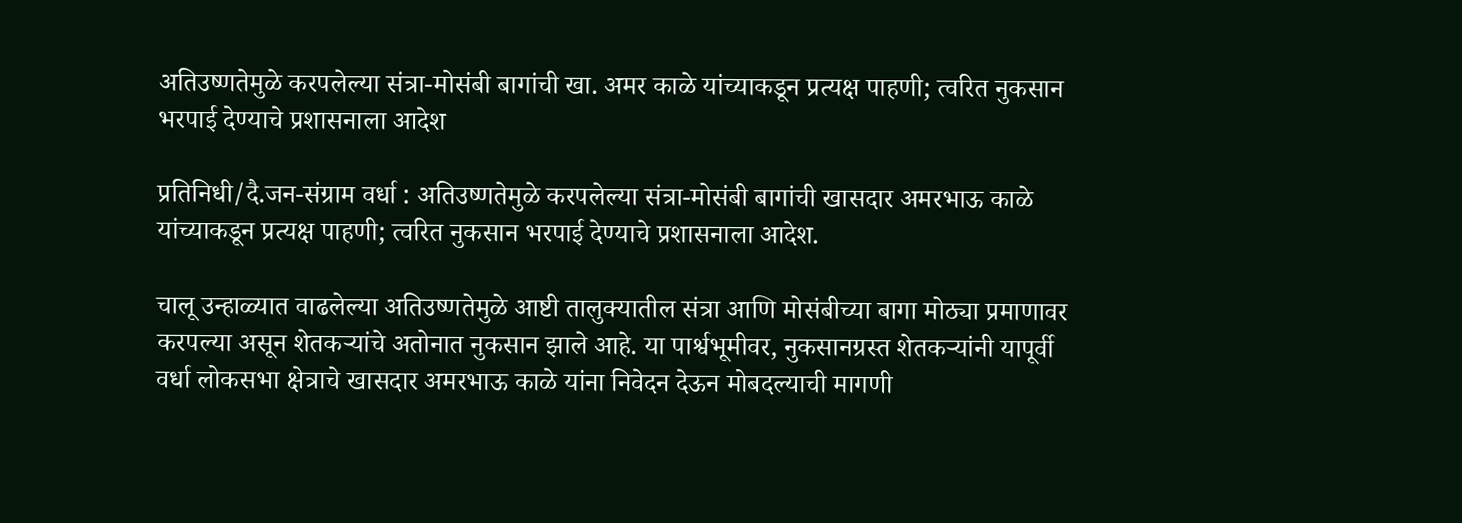अतिउष्णतेमुळे करपलेल्या संत्रा-मोसंबी बागांची खा. अमर काळे यांच्याकडून प्रत्यक्ष पाहणी; त्वरित नुकसान भरपाई देण्याचे प्रशासनाला आदेश

प्रतिनिधी/दै.जन-संग्राम वर्धा : अतिउष्णतेमुळे करपलेल्या संत्रा-मोसंबी बागांची खासदार अमरभाऊ काळे यांच्याकडून प्रत्यक्ष पाहणी; त्वरित नुकसान भरपाई देण्याचे प्रशासनाला आदेश.

चालू उन्हाळ्यात वाढलेल्या अतिउष्णतेमुळे आष्टी तालुक्यातील संत्रा आणि मोसंबीच्या बागा मोठ्या प्रमाणावर करपल्या असून शेतकऱ्यांचे अतोनात नुकसान झाले आहे. या पार्श्वभूमीवर, नुकसानग्रस्त शेतकऱ्यांनी यापूर्वी वर्धा लोकसभा क्षेत्राचे खासदार अमरभाऊ काळे यांना निवेदन देऊन मोबदल्याची मागणी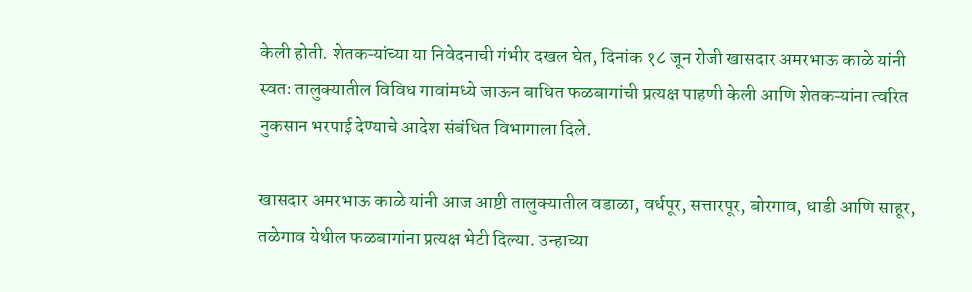केली होती. शेतकऱ्यांच्या या निवेदनाची गंभीर दखल घेत, दिनांक १८ जून रोजी खासदार अमरभाऊ काळे यांनी स्वतः तालुक्यातील विविध गावांमध्ये जाऊन बाधित फळबागांची प्रत्यक्ष पाहणी केली आणि शेतकऱ्यांना त्वरित नुकसान भरपाई देण्याचे आदेश संबंधित विभागाला दिले.

खासदार अमरभाऊ काळे यांनी आज आष्टी तालुक्यातील वडाळा, वर्धपूर, सत्तारपूर, बोरगाव, धाडी आणि साहूर, तळेगाव येथील फळबागांना प्रत्यक्ष भेटी दिल्या. उन्हाच्या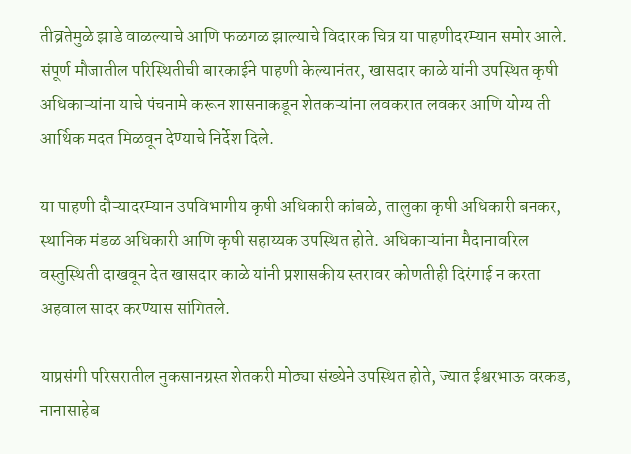तीव्रतेमुळे झाडे वाळल्याचे आणि फळगळ झाल्याचे विदारक चित्र या पाहणीदरम्यान समोर आले. संपूर्ण मौजातील परिस्थितीची बारकाईने पाहणी केल्यानंतर, खासदार काळे यांनी उपस्थित कृषी अधिकाऱ्यांना याचे पंचनामे करून शासनाकडून शेतकऱ्यांना लवकरात लवकर आणि योग्य ती आर्थिक मदत मिळवून देण्याचे निर्देश दिले.

या पाहणी दौऱ्यादरम्यान उपविभागीय कृषी अधिकारी कांबळे, तालुका कृषी अधिकारी बनकर, स्थानिक मंडळ अधिकारी आणि कृषी सहाय्यक उपस्थित होते. अधिकाऱ्यांना मैदानावरिल वस्तुस्थिती दाखवून देत खासदार काळे यांनी प्रशासकीय स्तरावर कोणतीही दिरंगाई न करता अहवाल सादर करण्यास सांगितले.

याप्रसंगी परिसरातील नुकसानग्रस्त शेतकरी मोठ्या संख्येने उपस्थित होते, ज्यात ईश्वरभाऊ वरकड, नानासाहेब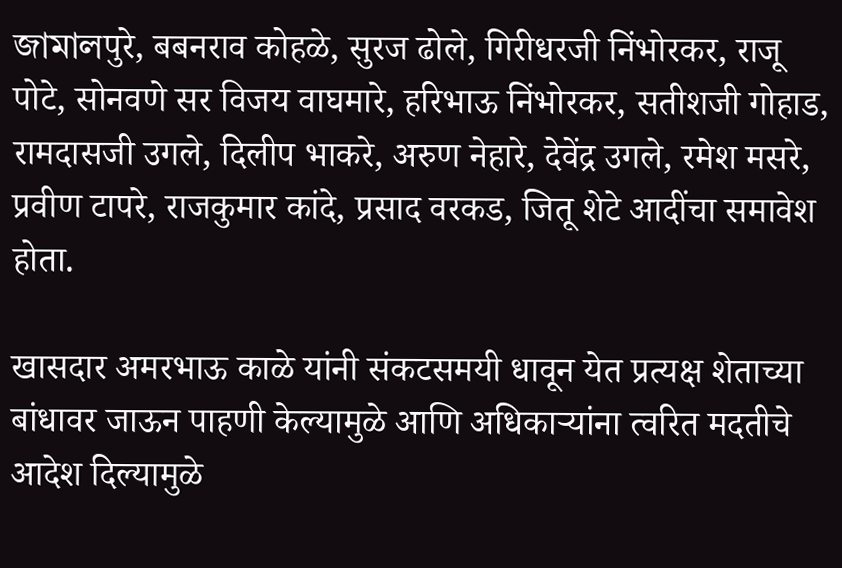জামালपुरे, बबनराव कोहळे, सुरज ढोले, गिरीधरजी निंभोरकर, राजू पोटे, सोनवणे सर विजय वाघमारे, हरिभाऊ निंभोरकर, सतीशजी गोहाड, रामदासजी उगले, दिलीप भाकरे, अरुण नेहारे, देवेंद्र उगले, रमेश मसरे, प्रवीण टापरे, राजकुमार कांदे, प्रसाद वरकड, जितू शेटे आदींचा समावेश होता.

खासदार अमरभाऊ काळे यांनी संकटसमयी धावून येत प्रत्यक्ष शेताच्या बांधावर जाऊन पाहणी केल्यामुळे आणि अधिकाऱ्यांना त्वरित मदतीचे आदेश दिल्यामुळे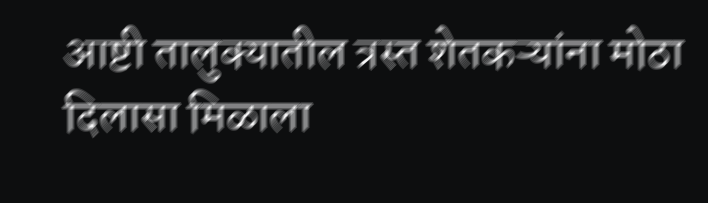आष्टी तालुक्यातील त्रस्त शेतकऱ्यांना मोठा दिलासा मिळाला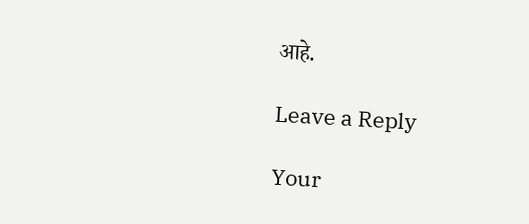आहे.

Leave a Reply

Your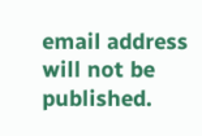email address will not be published.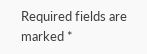Required fields are marked *